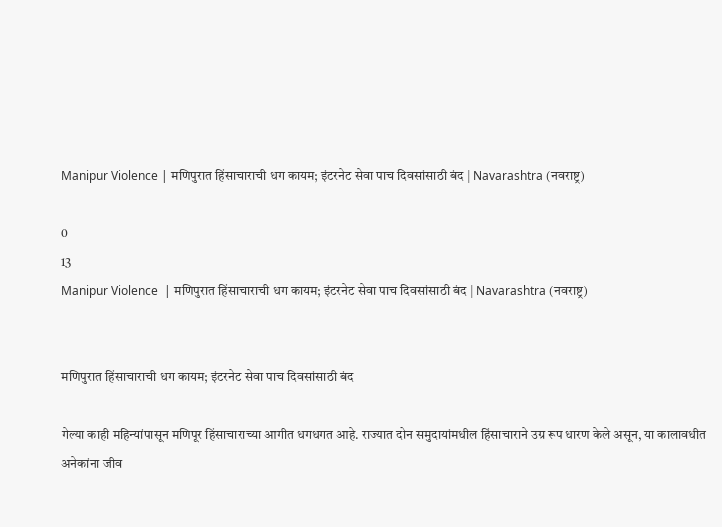Manipur Violence | मणिपुरात हिंसाचाराची धग कायम; इंटरनेट सेवा पाच दिवसांसाठी बंद | Navarashtra (नवराष्ट्र)

0
13
Manipur Violence  | मणिपुरात हिंसाचाराची धग कायम; इंटरनेट सेवा पाच दिवसांसाठी बंद | Navarashtra (नवराष्ट्र)


मणिपुरात हिंसाचाराची धग कायम; इंटरनेट सेवा पाच दिवसांसाठी बंद

गेल्या काही महिन्यांपासून मणिपूर हिंसाचाराच्या आगीत धगधगत आहे. राज्यात दोन समुदायांमधील हिंसाचाराने उग्र रूप धारण केले असून, या कालावधीत अनेकांना जीव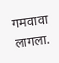गमवावा लागला.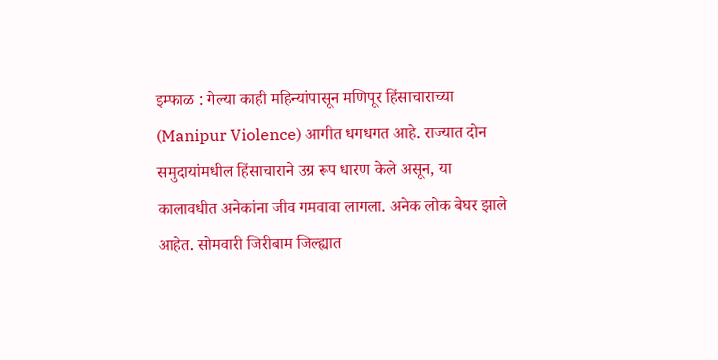इम्फाळ : गेल्या काही महिन्यांपासून मणिपूर हिंसाचाराच्या (Manipur Violence) आगीत धगधगत आहे. राज्यात दोन समुदायांमधील हिंसाचाराने उग्र रूप धारण केले असून, या कालावधीत अनेकांना जीव गमवावा लागला. अनेक लोक बेघर झाले आहेत. सोमवारी जिरीबाम जिल्ह्यात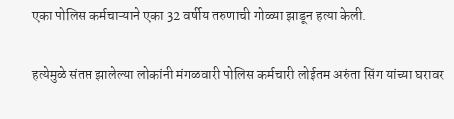एका पोलिस कर्मचाऱ्याने एका 32 वर्षीय तरुणाची गोळ्या झाडून हत्या केली.

हत्येमुळे संतप्त झालेल्या लोकांनी मंगळवारी पोलिस कर्मचारी लोईतम अरुंता सिंग यांच्या घरावर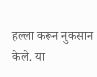हल्ला करून नुकसान केले. या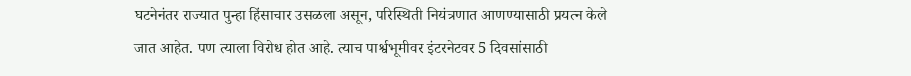घटनेनंतर राज्यात पुन्हा हिंसाचार उसळला असून, परिस्थिती नियंत्रणात आणण्यासाठी प्रयत्न केले जात आहेत. पण त्याला विरोध होत आहे. त्याच पार्श्वभूमीवर इंटरनेटवर 5 दिवसांसाठी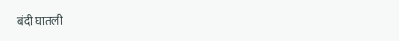बंदी घातली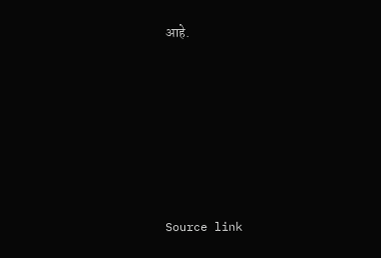आहे.






Source link